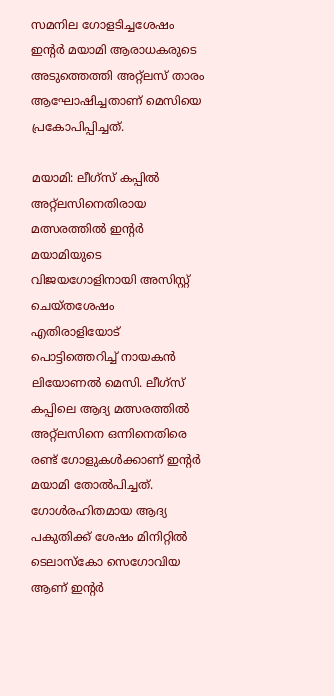സമനില ഗോളടിച്ചശേഷം ഇന്‍റര്‍ മയാമി ആരാധകരുടെ അടുത്തെത്തി അറ്റ്ലസ് താരം ആഘോഷിച്ചതാണ് മെസിയെ പ്രകോപിപ്പിച്ചത്.

മയാമി: ലീഗ്സ് കപ്പില്‍ അറ്റ്ലസിനെതിരായ മത്സരത്തില്‍ ഇന്‍റര്‍ മയാമിയുടെ വിജയഗോളിനായി അസിസ്റ്റ് ചെയ്തശേഷം എതിരാളിയോട് പൊട്ടിത്തെറിച്ച് നായകന്‍ ലിയോണല്‍ മെസി. ലീഗ്സ് കപ്പിലെ ആദ്യ മത്സരത്തില്‍ അറ്റ്ലസിനെ ഒന്നിനെതിരെ രണ്ട് ഗോളുകള്‍ക്കാണ് ഇന്‍റര്‍ മയാമി തോല്‍പിച്ചത്. ഗോള്‍രഹിതമായ ആദ്യ പകുതിക്ക് ശേഷം മിനിറ്റില്‍ ടെലാസ്കോ സെഗോവിയ ആണ് ഇന്‍റര്‍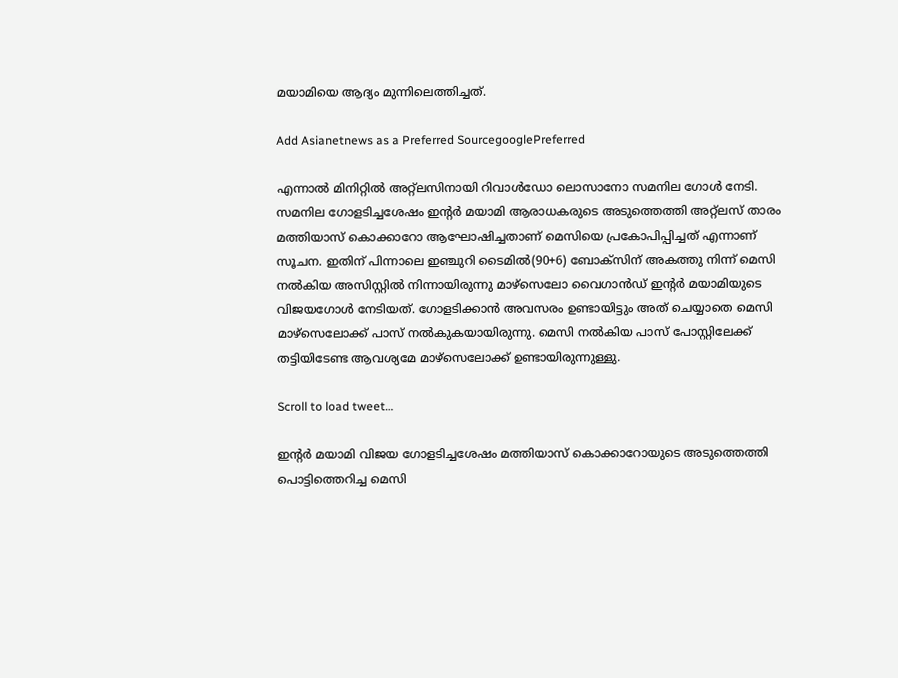മയാമിയെ ആദ്യം മുന്നിലെത്തിച്ചത്.

Add Asianetnews as a Preferred SourcegooglePreferred

എന്നാല്‍ മിനിറ്റില്‍ അറ്റ്ലസിനായി റിവാള്‍ഡോ ലൊസാനോ സമനില ഗോള്‍ നേടി. സമനില ഗോളടിച്ചശേഷം ഇന്‍റര്‍ മയാമി ആരാധകരുടെ അടുത്തെത്തി അറ്റ്ലസ് താരം മത്തിയാസ് കൊക്കാറോ ആഘോഷിച്ചതാണ് മെസിയെ പ്രകോപിപ്പിച്ചത് എന്നാണ് സൂചന. ഇതിന് പിന്നാലെ ഇഞ്ചുറി ടൈമില്‍(90+6) ബോക്സിന് അകത്തു നിന്ന് മെസി നല്‍കിയ അസിസ്റ്റില്‍ നിന്നായിരുന്നു മാഴ്സെലോ വൈഗാന്‍ഡ് ഇന്‍റര്‍ മയാമിയുടെ വിജയഗോള്‍ നേടിയത്. ഗോളടിക്കാന്‍ അവസരം ഉണ്ടായിട്ടും അത് ചെയ്യാതെ മെസി മാഴ്സെലോക്ക് പാസ് നല്‍കുകയായിരുന്നു. മെസി നല്‍കിയ പാസ് പോസ്റ്റിലേക്ക് തട്ടിയിടേണ്ട ആവശ്യമേ മാഴ്സെലോക്ക് ഉണ്ടായിരുന്നുള്ളു.

Scroll to load tweet…

ഇന്‍റര്‍ മയാമി വിജയ ഗോളടിച്ചശേഷം മത്തിയാസ് കൊക്കാറോയുടെ അടുത്തെത്തി പൊട്ടിത്തെറിച്ച മെസി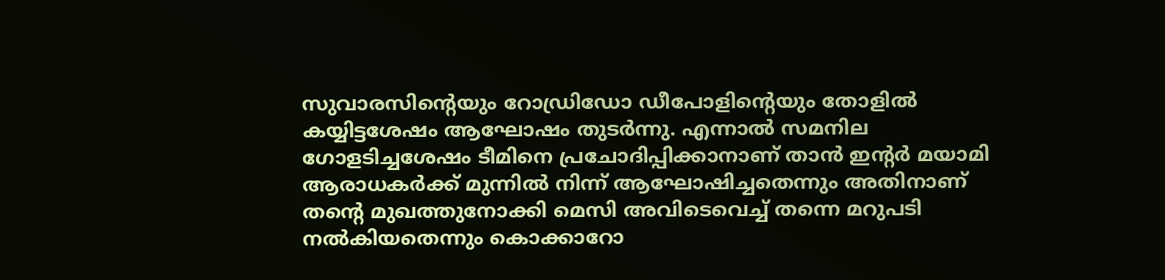സുവാരസിന്‍റെയും റോഡ്രിഡോ ഡീപോളിന്‍റെയും തോളില്‍ കയ്യിട്ടശേഷം ആഘോഷം തുടര്‍ന്നു. എന്നാല്‍ സമനില ഗോളടിച്ചശേഷം ടീമിനെ പ്രചോദിപ്പിക്കാനാണ് താന്‍ ഇന്‍റര്‍ മയാമി ആരാധകര്‍ക്ക് മുന്നില്‍ നിന്ന് ആഘോഷിച്ചതെന്നും അതിനാണ് തന്‍റെ മുഖത്തുനോക്കി മെസി അവിടെവെച്ച് തന്നെ മറുപടി നല്‍കിയതെന്നും കൊക്കാറോ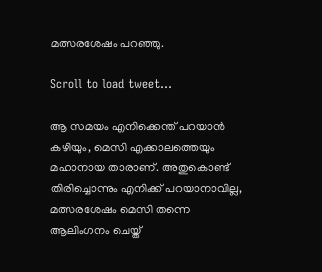മത്സരശേഷം പറഞ്ഞു.

Scroll to load tweet…

ആ സമയം എനിക്കെന്ത് പറയാന്‍ കഴിയും, മെസി എക്കാലത്തെയും മഹാനായ താരാണ്. അതുകൊണ്ട് തിരിച്ചൊന്നും എനിക്ക് പറയാനാവില്ല, മത്സരശേഷം മെസി തന്നെ ആലിംഗനം ചെയ്ത്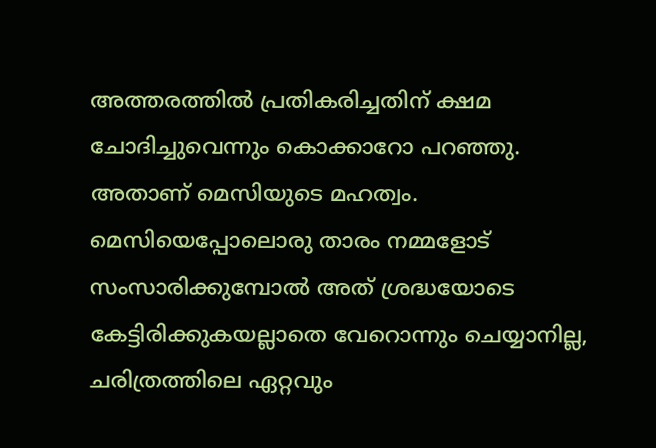അത്തരത്തില്‍ പ്രതികരിച്ചതിന് ക്ഷമ ചോദിച്ചുവെന്നും കൊക്കാറോ പറഞ്ഞു. അതാണ് മെസിയുടെ മഹത്വം. മെസിയെപ്പോലൊരു താരം നമ്മളോട് സംസാരിക്കുമ്പോല്‍ അത് ശ്രദ്ധയോടെ കേട്ടിരിക്കുകയല്ലാതെ വേറൊന്നും ചെയ്യാനില്ല, ചരിത്രത്തിലെ ഏറ്റവും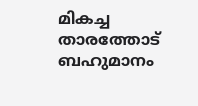മികച്ച താരത്തോട് ബഹുമാനം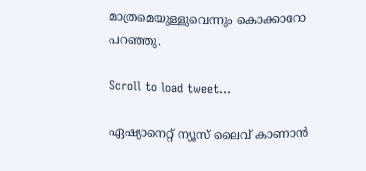മാത്രമെയുള്ളുവെന്നും കൊക്കാറോ പറഞ്ഞു.

Scroll to load tweet…

ഏഷ്യാനെറ്റ് ന്യൂസ് ലൈവ് കാണാന്‍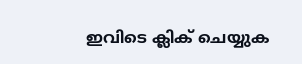ഇവിടെ ക്ലിക് ചെയ്യുക